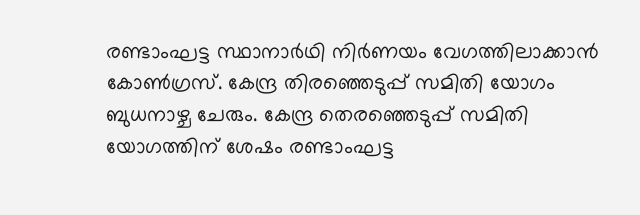രണ്ടാംഘട്ട സ്ഥാനാർഥി നിർണയം വേഗത്തിലാക്കാൻ കോൺഗ്രസ്. കേന്ദ്ര തിരഞ്ഞെടുപ്പ് സമിതി യോഗം ബുധനാഴ്ച ചേരും. കേന്ദ്ര തെരഞ്ഞെടുപ്പ് സമിതി യോഗത്തിന് ശേഷം രണ്ടാംഘട്ട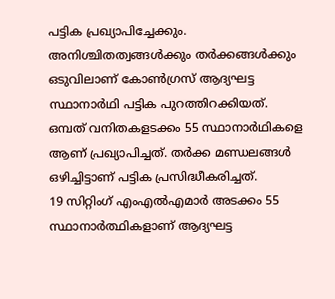പട്ടിക പ്രഖ്യാപിച്ചേക്കും. അനിശ്ചിതത്വങ്ങൾക്കും തർക്കങ്ങൾക്കും ഒടുവിലാണ് കോൺഗ്രസ് ആദ്യഘട്ട സ്ഥാനാർഥി പട്ടിക പുറത്തിറക്കിയത്. ഒമ്പത് വനിതകളടക്കം 55 സ്ഥാനാർഥികളെ ആണ് പ്രഖ്യാപിച്ചത്. തർക്ക മണ്ഡലങ്ങൾ ഒഴിച്ചിട്ടാണ് പട്ടിക പ്രസിദ്ധീകരിച്ചത്.
19 സിറ്റിംഗ് എംഎൽഎമാർ അടക്കം 55 സ്ഥാനാർത്ഥികളാണ് ആദ്യഘട്ട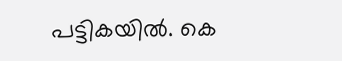പട്ടികയിൽ. കെ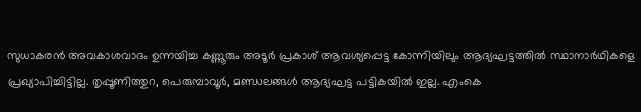സുധാകരൻ അവകാശവാദം ഉന്നയിച്ച കണ്ണൂരും അടൂർ പ്രകാശ് ആവശ്യപ്പെട്ട കോന്നിയിലും ആദ്യഘട്ടത്തിൽ സ്ഥാനാർഥികളെ പ്രഖ്യാപിച്ചിട്ടില്ല. തൃപ്പൂണിത്തുറ, പെരുമ്പാവൂർ, മണ്ഡലങ്ങൾ ആദ്യഘട്ട പട്ടികയിൽ ഇല്ല. എംകെ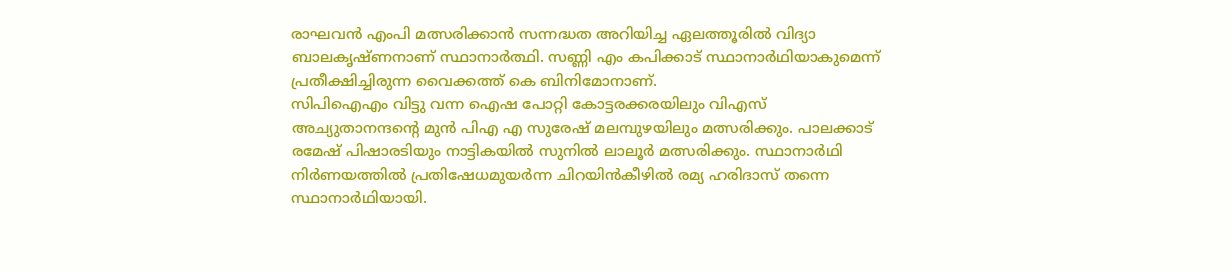രാഘവൻ എംപി മത്സരിക്കാൻ സന്നദ്ധത അറിയിച്ച ഏലത്തൂരിൽ വിദ്യാ ബാലകൃഷ്ണനാണ് സ്ഥാനാർത്ഥി. സണ്ണി എം കപിക്കാട് സ്ഥാനാർഥിയാകുമെന്ന് പ്രതീക്ഷിച്ചിരുന്ന വൈക്കത്ത് കെ ബിനിമോനാണ്.
സിപിഐഎം വിട്ടു വന്ന ഐഷ പോറ്റി കോട്ടരക്കരയിലും വിഎസ് അച്യുതാനന്ദൻ്റെ മുൻ പിഎ എ സുരേഷ് മലമ്പുഴയിലും മത്സരിക്കും. പാലക്കാട് രമേഷ് പിഷാരടിയും നാട്ടികയിൽ സുനിൽ ലാലൂർ മത്സരിക്കും. സ്ഥാനാർഥി നിർണയത്തിൽ പ്രതിഷേധമുയർന്ന ചിറയിൻകീഴിൽ രമ്യ ഹരിദാസ് തന്നെ സ്ഥാനാർഥിയായി.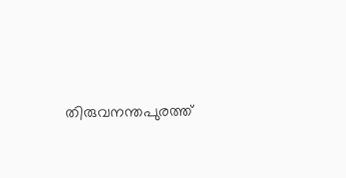തിരുവനന്തപുരത്ത്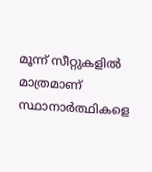മൂന്ന് സീറ്റുകളിൽ മാത്രമാണ് സ്ഥാനാർത്ഥികളെ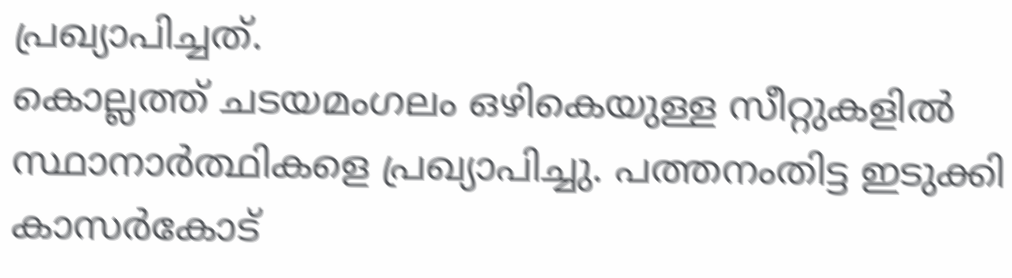പ്രഖ്യാപിച്ചത്.
കൊല്ലത്ത് ചടയമംഗലം ഒഴികെയുള്ള സീറ്റുകളിൽ സ്ഥാനാർത്ഥികളെ പ്രഖ്യാപിച്ചു. പത്തനംതിട്ട ഇടുക്കി കാസർകോട്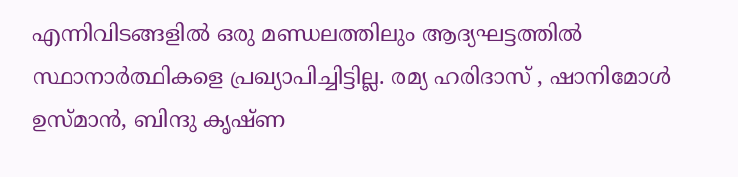എന്നിവിടങ്ങളിൽ ഒരു മണ്ഡലത്തിലും ആദ്യഘട്ടത്തിൽ സ്ഥാനാർത്ഥികളെ പ്രഖ്യാപിച്ചിട്ടില്ല. രമ്യ ഹരിദാസ് , ഷാനിമോൾ ഉസ്മാൻ, ബിന്ദു കൃഷ്ണ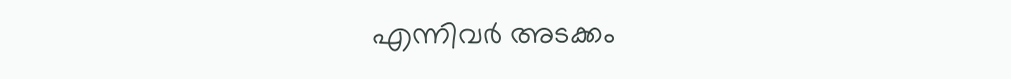എന്നിവർ അടക്കം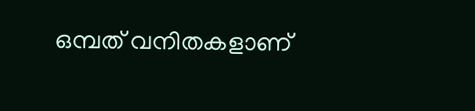ഒമ്പത് വനിതകളാണ്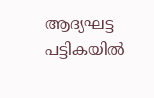ആദ്യഘട്ട പട്ടികയിൽ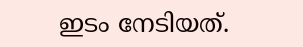ഇടം നേടിയത്.